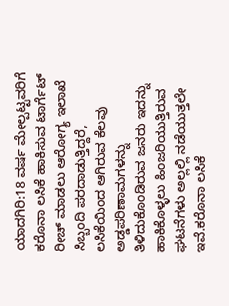ಯಾದಗಿರಿ:18 ವರ್ಷ ಮೇಲ್ಪಟ್ಟವರಿಗೆ ಕರೊನಾ ಲಸಿಕೆ ಹಾಕಿಸುವ ಟಾರ್ಗೆಟ್‌ ರೀಚ್‌ ಮಾಡಲು ಆರೋಗ್ಯ ಇಲಾಖೆ ಸಿಬ್ಬಂದಿ ಪರದಾಡುತ್ತಿದ್ದರೆ, ಲಸಿಕೆಯಿಂದ ಆಗಿರುವ ಕೆಲವು ಅಡ್ಡಪರಿಣಾಮಗಳನ್ನು ತಿಳಿದುಕೊಂಡಿರುವ ಜನರು ಇದನ್ನು ಹಾಕಿಕೊಳ್ಳಲು ಹಿಂಜರಿಯುತ್ತಿರುವ ಘಟನೆಗಳು ಅಲ್ಲಲ್ಲಿ ನಡೆಯುತ್ತಲೇ ಇವೆ.ಕರೊನಾ ಲಸಿಕೆ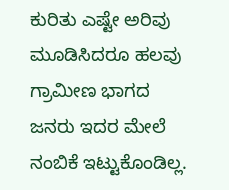ಕುರಿತು ಎಷ್ಟೇ ಅರಿವು ಮೂಡಿಸಿದರೂ ಹಲವು ಗ್ರಾಮೀಣ ಭಾಗದ ಜನರು ಇದರ ಮೇಲೆ ನಂಬಿಕೆ ಇಟ್ಟುಕೊಂಡಿಲ್ಲ.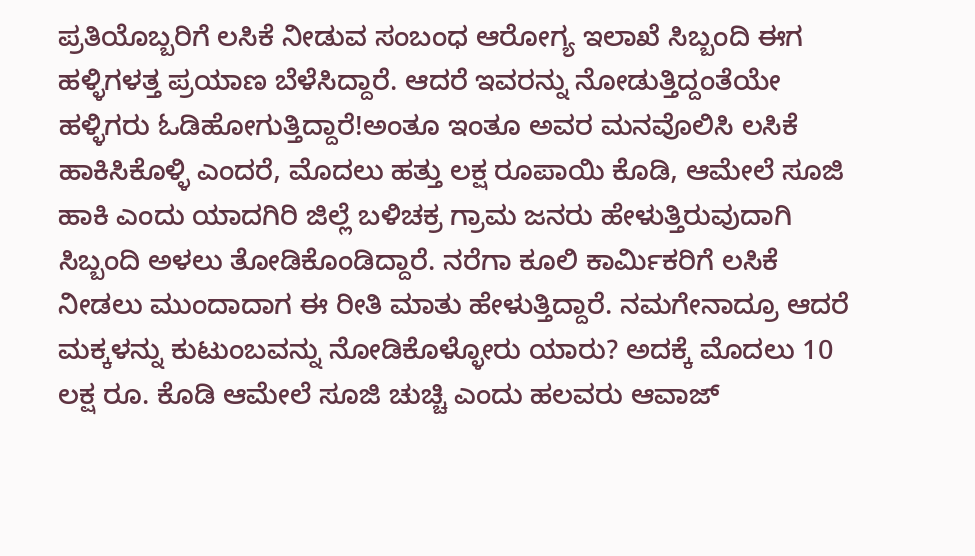ಪ್ರತಿಯೊಬ್ಬರಿಗೆ ಲಸಿಕೆ ನೀಡುವ ಸಂಬಂಧ ಆರೋಗ್ಯ ಇಲಾಖೆ ಸಿಬ್ಬಂದಿ ಈಗ ಹಳ್ಳಿಗಳತ್ತ ಪ್ರಯಾಣ ಬೆಳೆಸಿದ್ದಾರೆ. ಆದರೆ ಇವರನ್ನು ನೋಡುತ್ತಿದ್ದಂತೆಯೇ ಹಳ್ಳಿಗರು ಓಡಿಹೋಗುತ್ತಿದ್ದಾರೆ!ಅಂತೂ ಇಂತೂ ಅವರ ಮನವೊಲಿಸಿ ಲಸಿಕೆ ಹಾಕಿಸಿಕೊಳ್ಳಿ ಎಂದರೆ, ಮೊದಲು ಹತ್ತು ಲಕ್ಷ ರೂಪಾಯಿ ಕೊಡಿ, ಆಮೇಲೆ ಸೂಜಿ ಹಾಕಿ ಎಂದು ಯಾದಗಿರಿ ಜಿಲ್ಲೆ ಬಳಿಚಕ್ರ ಗ್ರಾಮ ಜನರು ಹೇಳುತ್ತಿರುವುದಾಗಿ ಸಿಬ್ಬಂದಿ ಅಳಲು ತೋಡಿಕೊಂಡಿದ್ದಾರೆ. ನರೆಗಾ ಕೂಲಿ ಕಾರ್ಮಿಕರಿಗೆ ಲಸಿಕೆ ನೀಡಲು ಮುಂದಾದಾಗ ಈ ರೀತಿ ಮಾತು ಹೇಳುತ್ತಿದ್ದಾರೆ. ನಮಗೇನಾದ್ರೂ ಆದರೆ ಮಕ್ಕಳನ್ನು ಕುಟುಂಬವನ್ನು ನೋಡಿಕೊಳ್ಳೋರು ಯಾರು? ಅದಕ್ಕೆ ಮೊದಲು 10 ಲಕ್ಷ ರೂ. ಕೊಡಿ ಆಮೇಲೆ ಸೂಜಿ ಚುಚ್ಚಿ ಎಂದು ಹಲವರು ಆವಾಜ್‌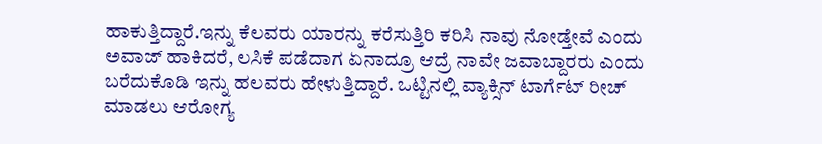ಹಾಕುತ್ತಿದ್ದಾರೆ.ಇನ್ನು ಕೆಲವರು ಯಾರನ್ನು ಕರೆಸುತ್ತಿರಿ ಕರಿಸಿ ನಾವು ನೋಡ್ತೇವೆ ಎಂದು ಅವಾಜ್ ಹಾಕಿದರೆ, ಲಸಿಕೆ ಪಡೆದಾಗ ಏನಾದ್ರೂ ಆದ್ರೆ ನಾವೇ ಜವಾಬ್ದಾರರು ಎಂದು ಬರೆದುಕೊಡಿ ಇನ್ನು ಹಲವರು ಹೇಳುತ್ತಿದ್ದಾರೆ. ಒಟ್ಟಿನಲ್ಲಿ ವ್ಯಾಕ್ಸಿನ್ ಟಾರ್ಗೆಟ್ ರೀಚ್ ಮಾಡಲು ಆರೋಗ್ಯ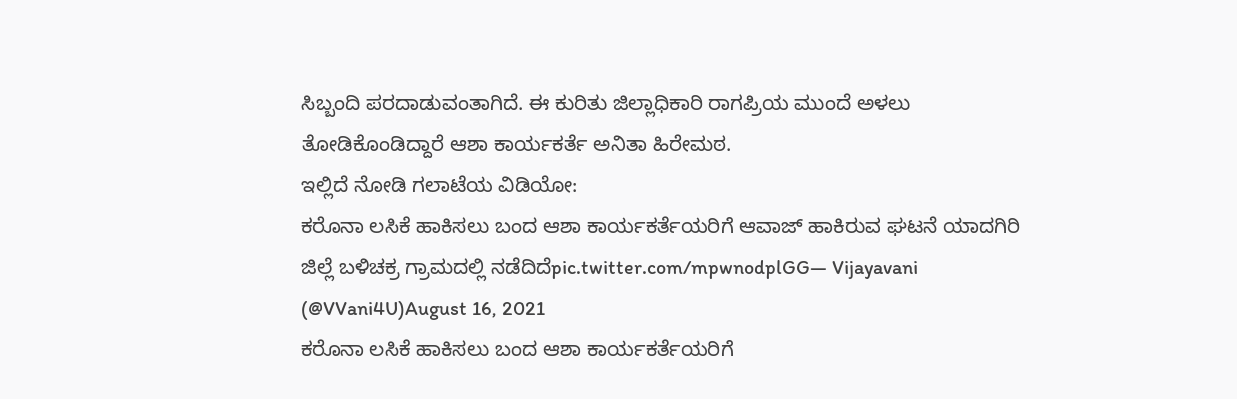ಸಿಬ್ಬಂದಿ ಪರದಾಡುವಂತಾಗಿದೆ. ಈ ಕುರಿತು ಜಿಲ್ಲಾಧಿಕಾರಿ ರಾಗಪ್ರಿಯ ಮುಂದೆ ಅಳಲು ತೋಡಿಕೊಂಡಿದ್ದಾರೆ ಆಶಾ ಕಾರ್ಯಕರ್ತೆ ಅನಿತಾ ಹಿರೇಮಠ.
ಇಲ್ಲಿದೆ ನೋಡಿ ಗಲಾಟೆಯ ವಿಡಿಯೋ:
ಕರೊನಾ ಲಸಿಕೆ ಹಾಕಿಸಲು ಬಂದ ಆಶಾ ಕಾರ್ಯಕರ್ತೆಯರಿಗೆ ಆವಾಜ್‌ ಹಾಕಿರುವ ಘಟನೆ ಯಾದಗಿರಿ ಜಿಲ್ಲೆ ಬಳಿಚಕ್ರ ಗ್ರಾಮದಲ್ಲಿ ನಡೆದಿದೆpic.twitter.com/mpwnodplGG— Vijayavani (@VVani4U)August 16, 2021
ಕರೊನಾ ಲಸಿಕೆ ಹಾಕಿಸಲು ಬಂದ ಆಶಾ ಕಾರ್ಯಕರ್ತೆಯರಿಗೆ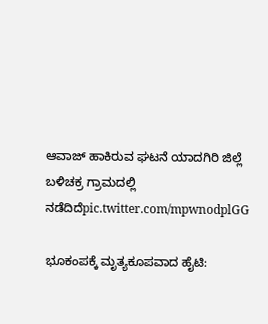ಆವಾಜ್‌ ಹಾಕಿರುವ ಘಟನೆ ಯಾದಗಿರಿ ಜಿಲ್ಲೆ ಬಳಿಚಕ್ರ ಗ್ರಾಮದಲ್ಲಿ ನಡೆದಿದೆpic.twitter.com/mpwnodplGG

ಭೂಕಂಪಕ್ಕೆ ಮೃತ್ಯಕೂಪವಾದ ಹೈಟಿ: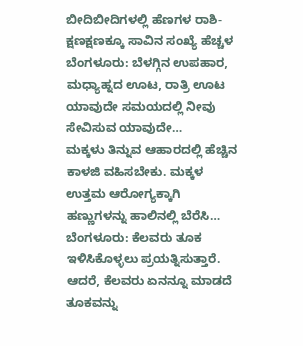ಬೀದಿಬೀದಿಗಳಲ್ಲಿ ಹೆಣಗಳ ರಾಶಿ- ಕ್ಷಣಕ್ಷಣಕ್ಕೂ ಸಾವಿನ ಸಂಖ್ಯೆ ಹೆಚ್ಚಳ
ಬೆಂಗಳೂರು: ಬೆಳಗ್ಗಿನ ಉಪಹಾರ, ಮಧ್ಯಾಹ್ನದ ಊಟ, ರಾತ್ರಿ ಊಟ ಯಾವುದೇ ಸಮಯದಲ್ಲಿ ನೀವು ಸೇವಿಸುವ ಯಾವುದೇ…
ಮಕ್ಕಳು ತಿನ್ನುವ ಆಹಾರದಲ್ಲಿ ಹೆಚ್ಚಿನ ಕಾಳಜಿ ವಹಿಸಬೇಕು. ಮಕ್ಕಳ ಉತ್ತಮ ಆರೋಗ್ಯಕ್ಕಾಗಿ ಹಣ್ಣುಗಳನ್ನು ಹಾಲಿನಲ್ಲಿ ಬೆರೆಸಿ…
ಬೆಂಗಳೂರು: ಕೆಲವರು ತೂಕ ಇಳಿಸಿಕೊಳ್ಳಲು ಪ್ರಯತ್ನಿಸುತ್ತಾರೆ. ಆದರೆ, ಕೆಲವರು ಏನನ್ನೂ ಮಾಡದೆ ತೂಕವನ್ನು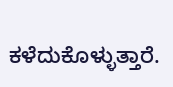ಕಳೆದುಕೊಳ್ಳುತ್ತಾರೆ.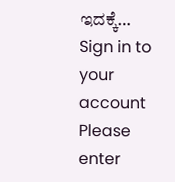ಇದಕ್ಕೆ…
Sign in to your account
Please enter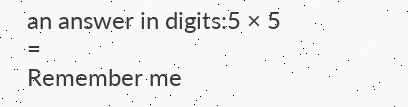an answer in digits:5 × 5 =
Remember me